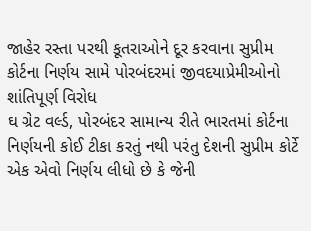જાહેર રસ્તા પરથી કૂતરાઓને દૂર કરવાના સુપ્રીમ કોર્ટના નિર્ણય સામે પોરબંદરમાં જીવદયાપ્રેમીઓનો શાંતિપૂર્ણ વિરોધ
ઘ ગ્રેટ વર્લ્ડ, પોરબંદર સામાન્ય રીતે ભારતમાં કોર્ટના નિર્ણયની કોઈ ટીકા કરતું નથી પરંતુ દેશની સુપ્રીમ કોર્ટે એક એવો નિર્ણય લીધો છે કે જેની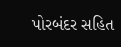પોરબંદર સહિત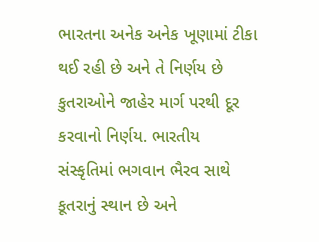ભારતના અનેક અનેક ખૂણામાં ટીકા થઈ રહી છે અને તે નિર્ણય છે કુતરાઓને જાહેર માર્ગ પરથી દૂર કરવાનો નિર્ણય. ભારતીય સંસ્કૃતિમાં ભગવાન ભૈરવ સાથે કૂતરાનું સ્થાન છે અને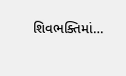શિવભક્તિમાં…